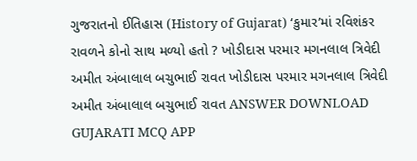ગુજરાતનો ઈતિહાસ (History of Gujarat) ‘કુમાર’માં રવિશંકર રાવળને કોનો સાથ મળ્યો હતો ? ખોડીદાસ પરમાર મગનલાલ ત્રિવેદી અમીત અંબાલાલ બચુભાઈ રાવત ખોડીદાસ પરમાર મગનલાલ ત્રિવેદી અમીત અંબાલાલ બચુભાઈ રાવત ANSWER DOWNLOAD GUJARATI MCQ APP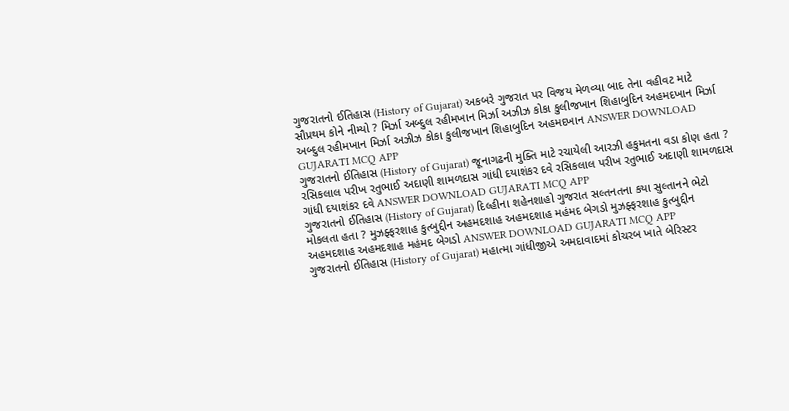ગુજરાતનો ઈતિહાસ (History of Gujarat) અકબરે ગુજરાત પર વિજય મેળવ્યા બાદ તેના વહીવટ માટે સૌપ્રથમ કોને નીમ્યો ? મિર્ઝા અબ્દુલ રહીમખાન મિર્ઝા અઝીઝ કોકા કુલીજખાન શિહાબુદિન અહમદખાન મિર્ઝા અબ્દુલ રહીમખાન મિર્ઝા અઝીઝ કોકા કુલીજખાન શિહાબુદિન અહમદખાન ANSWER DOWNLOAD GUJARATI MCQ APP
ગુજરાતનો ઈતિહાસ (History of Gujarat) જૂનાગઢની મુક્તિ માટે રચાયેલી આરઝી હકુમતના વડા કોણ હતા ? રસિકલાલ પરીખ રતુભાઈ અદાણી શામળદાસ ગાંધી દયાશંકર દવે રસિકલાલ પરીખ રતુભાઈ અદાણી શામળદાસ ગાંધી દયાશંકર દવે ANSWER DOWNLOAD GUJARATI MCQ APP
ગુજરાતનો ઈતિહાસ (History of Gujarat) દિલ્હીના શહેનશાહો ગુજરાત સલ્તનતના કયા સુલ્તાનને ભેટો મોકલતા હતા ? મુઝફ્ફરશાહ કુત્બુદ્દીન અહમદશાહ અહમદશાહ મહંમદ બેગડો મુઝફ્ફરશાહ કુત્બુદ્દીન અહમદશાહ અહમદશાહ મહંમદ બેગડો ANSWER DOWNLOAD GUJARATI MCQ APP
ગુજરાતનો ઈતિહાસ (History of Gujarat) મહાત્મા ગાંધીજીએ અમદાવાદમાં કોચરબ ખાતે બેરિસ્ટર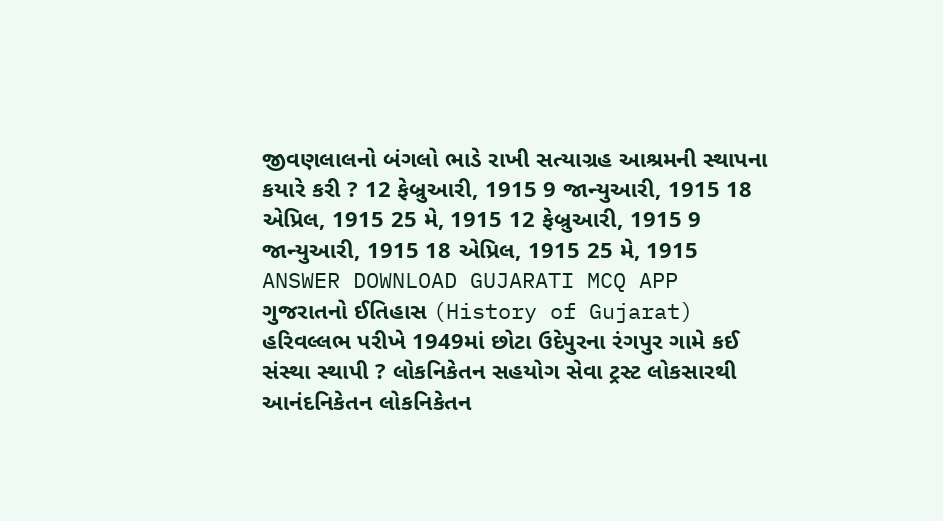જીવણલાલનો બંગલો ભાડે રાખી સત્યાગ્રહ આશ્રમની સ્થાપના કયારે કરી ? 12 ફેબ્રુઆરી, 1915 9 જાન્યુઆરી, 1915 18 એપ્રિલ, 1915 25 મે, 1915 12 ફેબ્રુઆરી, 1915 9 જાન્યુઆરી, 1915 18 એપ્રિલ, 1915 25 મે, 1915 ANSWER DOWNLOAD GUJARATI MCQ APP
ગુજરાતનો ઈતિહાસ (History of Gujarat) હરિવલ્લભ પરીખે 1949માં છોટા ઉદેપુરના રંગપુર ગામે કઈ સંસ્થા સ્થાપી ? લોકનિકેતન સહયોગ સેવા ટ્રસ્ટ લોકસારથી આનંદનિકેતન લોકનિકેતન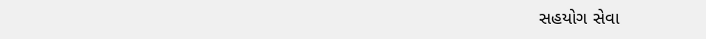સહયોગ સેવા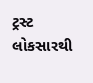ટ્રસ્ટ લોકસારથી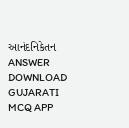આનંદનિકેતન ANSWER DOWNLOAD GUJARATI MCQ APP